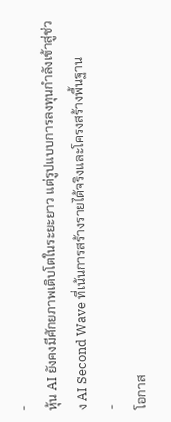-
หุ้น AI ยังคงมีศักยภาพเติบโตในระยะยาว แต่รูปแบบการลงทุนกำลังเข้าสู่ช่วง AI Second Wave ที่เน้นการสร้างรายได้จริงและโครงสร้างพื้นฐาน
-
โอกาส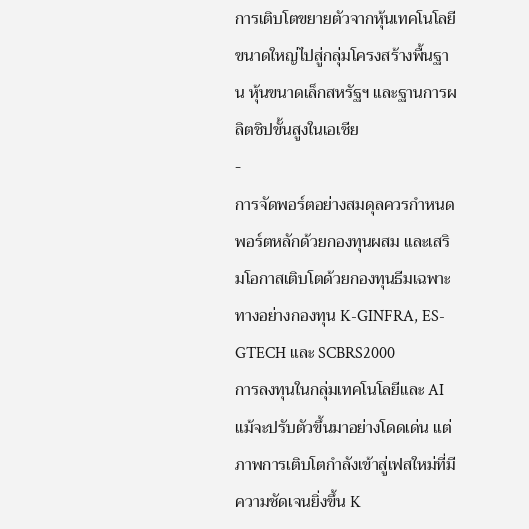การเติบโตขยายตัวจากหุ้นเทคโนโลยีขนาดใหญ่ไปสู่กลุ่มโครงสร้างพื้นฐาน หุ้นขนาดเล็กสหรัฐฯ และฐานการผลิตชิปขั้นสูงในเอเชีย
-
การจัดพอร์ตอย่างสมดุลควรกำหนดพอร์ตหลักด้วยกองทุนผสม และเสริมโอกาสเติบโตด้วยกองทุนธีมเฉพาะทางอย่างกองทุน K-GINFRA, ES-GTECH และ SCBRS2000
การลงทุนในกลุ่มเทคโนโลยีและ AI แม้จะปรับตัวขึ้นมาอย่างโดดเด่น แต่ภาพการเติบโตกำลังเข้าสู่เฟสใหม่ที่มีความชัดเจนยิ่งขึ้น K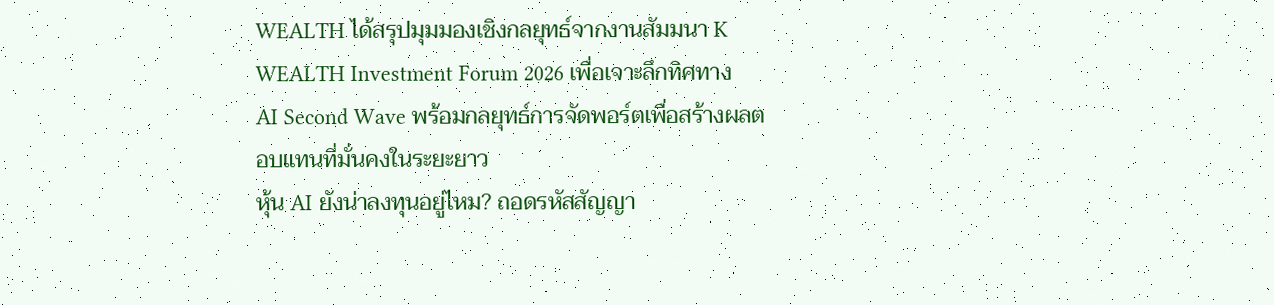WEALTH ได้สรุปมุมมองเชิงกลยุทธ์จากงานสัมมนา K WEALTH Investment Forum 2026 เพื่อเจาะลึกทิศทาง AI Second Wave พร้อมกลยุทธ์การจัดพอร์ตเพื่อสร้างผลตอบแทนที่มั่นคงในระยะยาว
หุ้น AI ยังน่าลงทุนอยู่ไหม? ถอดรหัสสัญญา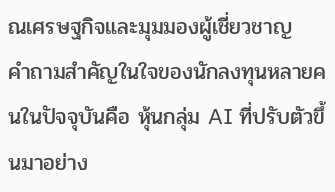ณเศรษฐกิจและมุมมองผู้เชี่ยวชาญ
คำถามสำคัญในใจของนักลงทุนหลายคนในปัจจุบันคือ หุ้นกลุ่ม AI ที่ปรับตัวขึ้นมาอย่าง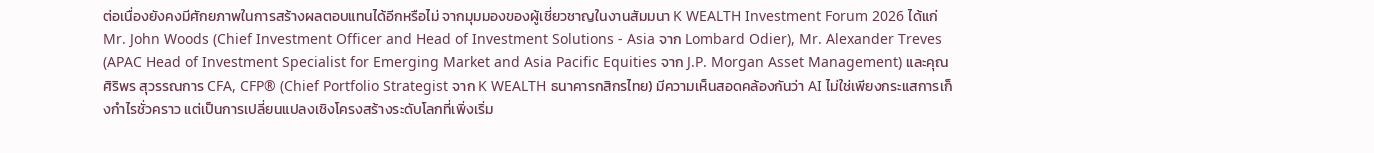ต่อเนื่องยังคงมีศักยภาพในการสร้างผลตอบแทนได้อีกหรือไม่ จากมุมมองของผู้เชี่ยวชาญในงานสัมมนา K WEALTH Investment Forum 2026 ได้แก่ Mr. John Woods (Chief Investment Officer and Head of Investment Solutions - Asia จาก Lombard Odier), Mr. Alexander Treves (APAC Head of Investment Specialist for Emerging Market and Asia Pacific Equities จาก J.P. Morgan Asset Management) และคุณศิริพร สุวรรณการ CFA, CFP® (Chief Portfolio Strategist จาก K WEALTH ธนาคารกสิกรไทย) มีความเห็นสอดคล้องกันว่า AI ไม่ใช่เพียงกระแสการเก็งกำไรชั่วคราว แต่เป็นการเปลี่ยนแปลงเชิงโครงสร้างระดับโลกที่เพิ่งเริ่ม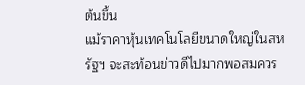ต้นขึ้น
แม้ราคาหุ้นเทคโนโลยีขนาดใหญ่ในสหรัฐฯ จะสะท้อนข่าวดีไปมากพอสมควร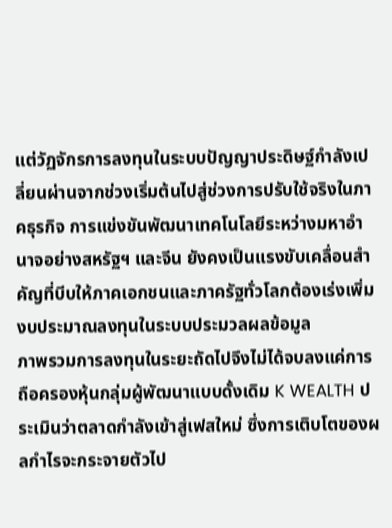แต่วัฏจักรการลงทุนในระบบปัญญาประดิษฐ์กำลังเปลี่ยนผ่านจากช่วงเริ่มต้นไปสู่ช่วงการปรับใช้จริงในภาคธุรกิจ การแข่งขันพัฒนาเทคโนโลยีระหว่างมหาอำนาจอย่างสหรัฐฯ และจีน ยังคงเป็นแรงขับเคลื่อนสำคัญที่บีบให้ภาคเอกชนและภาครัฐทั่วโลกต้องเร่งเพิ่มงบประมาณลงทุนในระบบประมวลผลข้อมูล
ภาพรวมการลงทุนในระยะถัดไปจึงไม่ได้จบลงแค่การถือครองหุ้นกลุ่มผู้พัฒนาแบบดั้งเดิม K WEALTH ประเมินว่าตลาดกำลังเข้าสู่เฟสใหม่ ซึ่งการเติบโตของผลกำไรจะกระจายตัวไป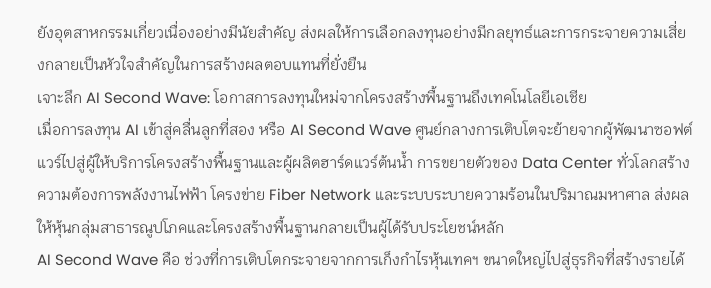ยังอุตสาหกรรมเกี่ยวเนื่องอย่างมีนัยสำคัญ ส่งผลให้การเลือกลงทุนอย่างมีกลยุทธ์และการกระจายความเสี่ยงกลายเป็นหัวใจสำคัญในการสร้างผลตอบแทนที่ยั่งยืน
เจาะลึก AI Second Wave: โอกาสการลงทุนใหม่จากโครงสร้างพื้นฐานถึงเทคโนโลยีเอเชีย
เมื่อการลงทุน AI เข้าสู่คลื่นลูกที่สอง หรือ AI Second Wave ศูนย์กลางการเติบโตจะย้ายจากผู้พัฒนาซอฟต์แวร์ไปสู่ผู้ให้บริการโครงสร้างพื้นฐานและผู้ผลิตฮาร์ดแวร์ต้นน้ำ การขยายตัวของ Data Center ทั่วโลกสร้างความต้องการพลังงานไฟฟ้า โครงข่าย Fiber Network และระบบระบายความร้อนในปริมาณมหาศาล ส่งผลให้หุ้นกลุ่มสาธารณูปโภคและโครงสร้างพื้นฐานกลายเป็นผู้ได้รับประโยชน์หลัก
AI Second Wave คือ ช่วงที่การเติบโตกระจายจากการเก็งกำไรหุ้นเทคฯ ขนาดใหญ่ไปสู่ธุรกิจที่สร้างรายได้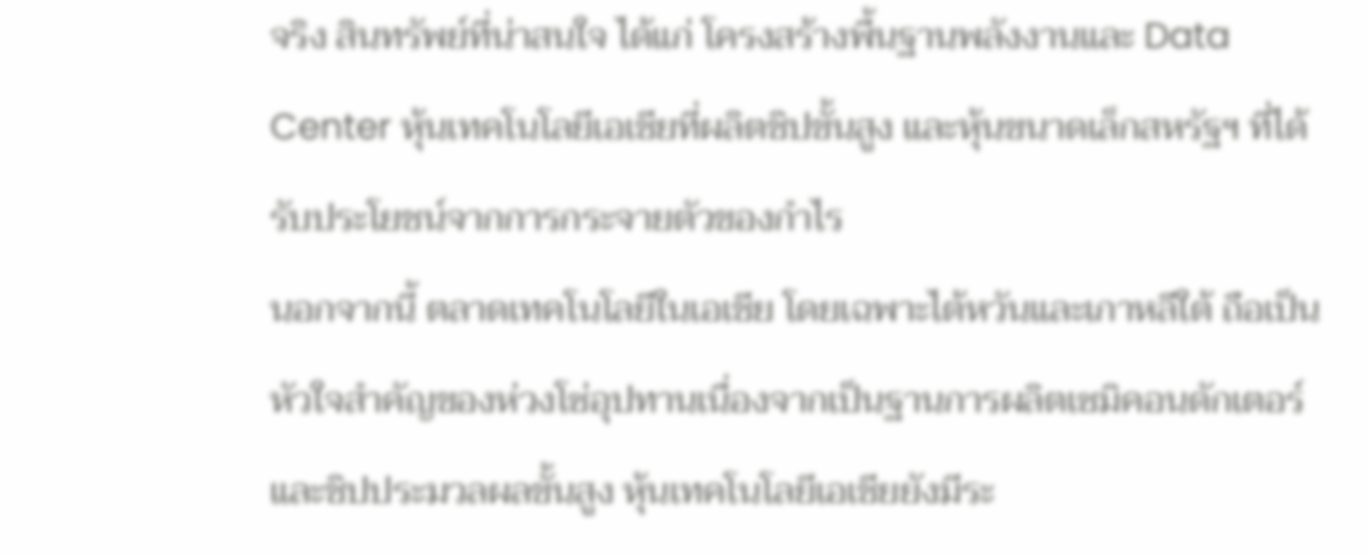จริง สินทรัพย์ที่น่าสนใจ ได้แก่ โครงสร้างพื้นฐานพลังงานและ Data Center หุ้นเทคโนโลยีเอเชียที่ผลิตชิปขั้นสูง และหุ้นขนาดเล็กสหรัฐฯ ที่ได้รับประโยชน์จากการกระจายตัวของกำไร
นอกจากนี้ ตลาดเทคโนโลยีในเอเชีย โดยเฉพาะไต้หวันและเกาหลีใต้ ถือเป็นหัวใจสำคัญของห่วงโซ่อุปทานเนื่องจากเป็นฐานการผลิตเซมิคอนดักเตอร์และชิปประมวลผลขั้นสูง หุ้นเทคโนโลยีเอเชียยังมีระ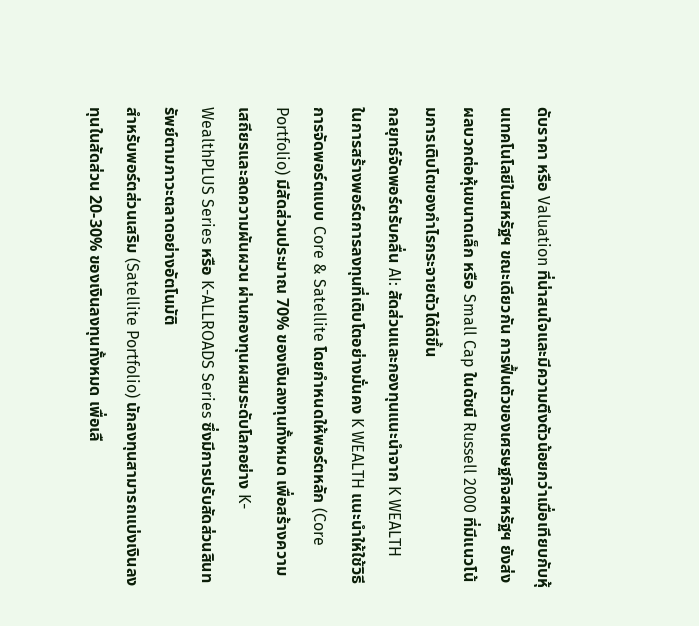ดับราคา หรือ Valuation ที่น่าสนใจและมีความตึงตัวน้อยกว่าเมื่อเทียบกับหุ้นเทคโนโลยีในสหรัฐฯ ขณะเดียวกัน การฟื้นตัวของเศรษฐกิจสหรัฐฯ ยังส่งผลบวกต่อหุ้นขนาดเล็ก หรือ Small Cap ในดัชนี Russell 2000 ที่มีแนวโน้มการเติบโตของกำไรกระจายตัวได้ดีขึ้น
กลยุทธ์จัดพอร์ตรับคลื่น AI: สัดส่วนและกองทุนแนะนำจาก K WEALTH
ในการสร้างพอร์ตการลงทุนที่เติบโตอย่างมั่นคง K WEALTH แนะนำให้ใช้วิธีการจัดพอร์ตแบบ Core & Satellite โดยกำหนดให้พอร์ตหลัก (Core Portfolio) มีสัดส่วนประมาณ 70% ของเงินลงทุนทั้งหมด เพื่อสร้างความเสถียรและลดความผันผวน ผ่านกองทุนผสมระดับโลกอย่าง K-WealthPLUS Series หรือ K-ALLROADS Series ซึ่งมีการปรับสัดส่วนสินทรัพย์ตามภาวะตลาดอย่างอัตโนมัติ
สำหรับพอร์ตส่วนเสริม (Satellite Portfolio) นักลงทุนสามารถแบ่งเงินลงทุนในสัดส่วน 20-30% ของเงินลงทุนทั้งหมด เพื่อเลื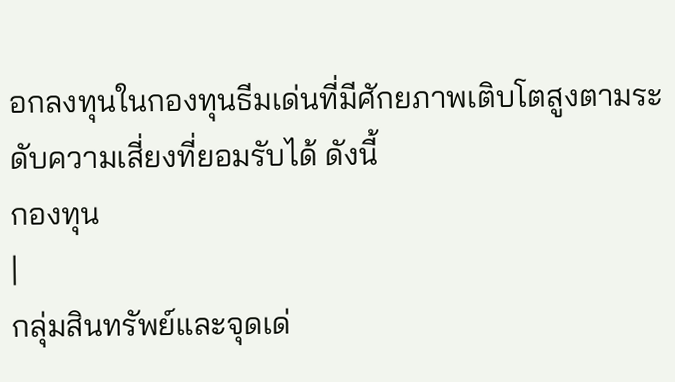อกลงทุนในกองทุนธีมเด่นที่มีศักยภาพเติบโตสูงตามระดับความเสี่ยงที่ยอมรับได้ ดังนี้
กองทุน
|
กลุ่มสินทรัพย์และจุดเด่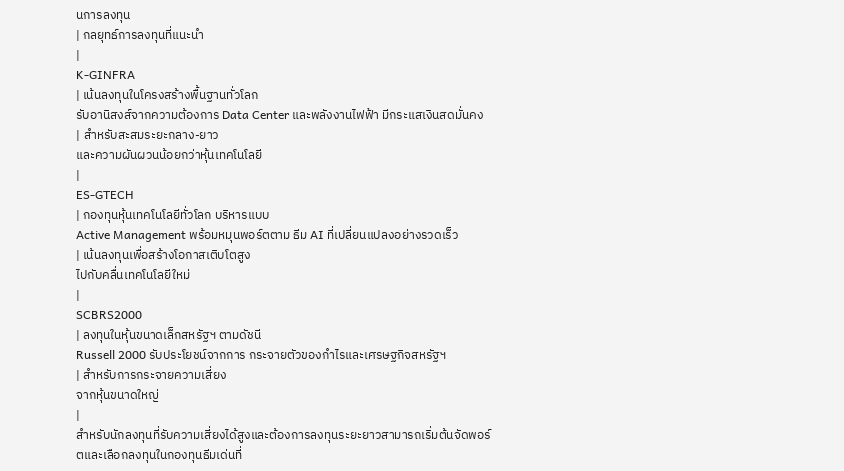นการลงทุน
| กลยุทธ์การลงทุนที่แนะนำ
|
K-GINFRA
| เน้นลงทุนในโครงสร้างพื้นฐานทั่วโลก
รับอานิสงส์จากความต้องการ Data Center และพลังงานไฟฟ้า มีกระแสเงินสดมั่นคง
| สำหรับสะสมระยะกลาง-ยาว
และความผันผวนน้อยกว่าหุ้นเทคโนโลยี
|
ES-GTECH
| กองทุนหุ้นเทคโนโลยีทั่วโลก บริหารแบบ
Active Management พร้อมหมุนพอร์ตตาม ธีม AI ที่เปลี่ยนแปลงอย่างรวดเร็ว
| เน้นลงทุนเพื่อสร้างโอกาสเติบโตสูง
ไปกับคลื่นเทคโนโลยีใหม่
|
SCBRS2000
| ลงทุนในหุ้นขนาดเล็กสหรัฐฯ ตามดัชนี
Russell 2000 รับประโยชน์จากการ กระจายตัวของกำไรและเศรษฐกิจสหรัฐฯ
| สำหรับการกระจายความเสี่ยง
จากหุ้นขนาดใหญ่
|
สำหรับนักลงทุนที่รับความเสี่ยงได้สูงและต้องการลงทุนระยะยาวสามารถเริ่มต้นจัดพอร์ตและเลือกลงทุนในกองทุนธีมเด่นที่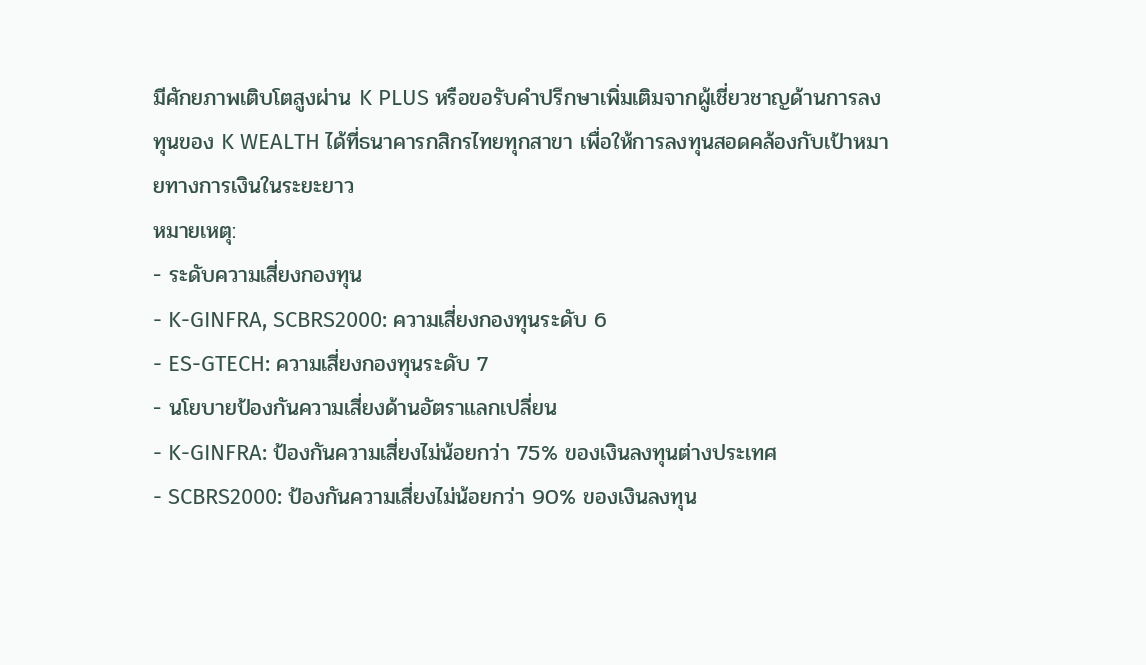มีศักยภาพเติบโตสูงผ่าน K PLUS หรือขอรับคำปรึกษาเพิ่มเติมจากผู้เชี่ยวชาญด้านการลงทุนของ K WEALTH ได้ที่ธนาคารกสิกรไทยทุกสาขา เพื่อให้การลงทุนสอดคล้องกับเป้าหมายทางการเงินในระยะยาว
หมายเหตุ:
- ระดับความเสี่ยงกองทุน
- K-GINFRA, SCBRS2000: ความเสี่ยงกองทุนระดับ 6
- ES-GTECH: ความเสี่ยงกองทุนระดับ 7
- นโยบายป้องกันความเสี่ยงด้านอัตราแลกเปลี่ยน
- K-GINFRA: ป้องกันความเสี่ยงไม่น้อยกว่า 75% ของเงินลงทุนต่างประเทศ
- SCBRS2000: ป้องกันความเสี่ยงไม่น้อยกว่า 90% ของเงินลงทุน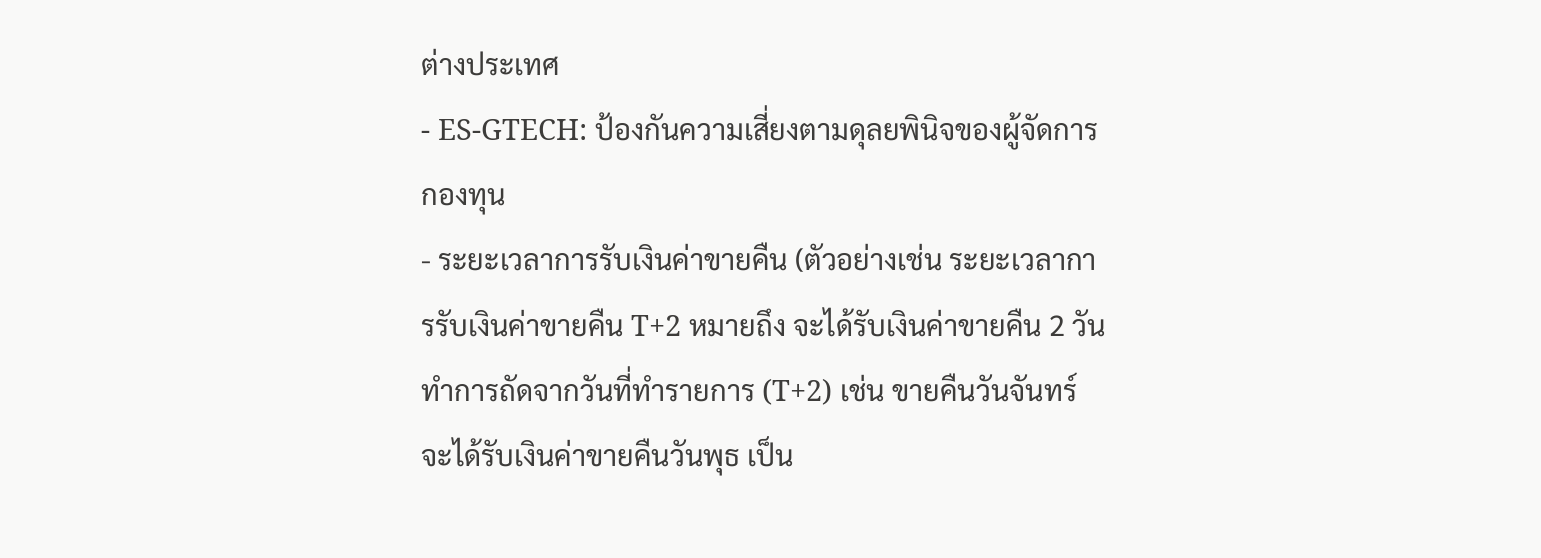ต่างประเทศ
- ES-GTECH: ป้องกันความเสี่ยงตามดุลยพินิจของผู้จัดการกองทุน
- ระยะเวลาการรับเงินค่าขายคืน (ตัวอย่างเช่น ระยะเวลาการรับเงินค่าขายคืน T+2 หมายถึง จะได้รับเงินค่าขายคืน 2 วันทำการถัดจากวันที่ทำรายการ (T+2) เช่น ขายคืนวันจันทร์ จะได้รับเงินค่าขายคืนวันพุธ เป็น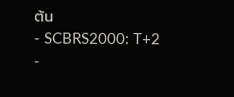ต้น
- SCBRS2000: T+2
-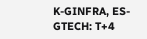K-GINFRA, ES-GTECH: T+4